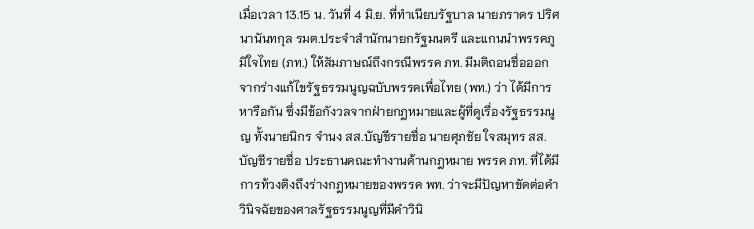เมื่อเวลา 13.15 น. วันที่ 4 มิ.ย. ที่ทำเนียบรัฐบาล นายภราดร ปริศนานันทกุล รมต.ประจำสำนักนายกรัฐมนตรี และแกนนำพรรคภูมิใจไทย (ภท.) ให้สัมภาษณ์ถึงกรณีพรรค ภท. มีมติถอนชื่อออกจากร่างแก้ไขรัฐธรรมนูญฉบับพรรคเพื่อไทย (พท.) ว่า ได้มีการหารือกัน ซึ่งมีข้อกังวลจากฝ่ายกฎหมายและผู้ที่ดูเรื่องรัฐธรรมนูญ ทั้งนายนิกร จำนง สส.บัญชีรายชื่อ นายศุภชัย ใจสมุทร สส.บัญชีรายชื่อ ประธานคณะทำงานด้านกฎหมาย พรรค ภท. ที่ได้มีการท้วงติงถึงร่างกฎหมายของพรรค พท. ว่าจะมีปัญหาขัดต่อคำวินิจฉัยของศาลรัฐธรรมนูญที่มีคำวินิ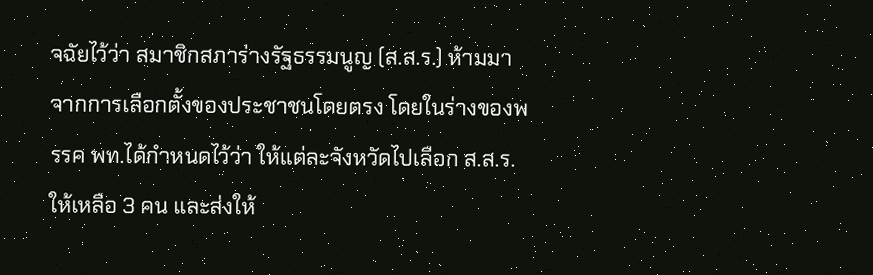จฉัยไว้ว่า สมาชิกสภาร่างรัฐธรรมนูญ (ส.ส.ร.) ห้ามมาจากการเลือกตั้งของประชาชนโดยตรง โดยในร่างของพรรค พท.ได้กำหนดไว้ว่า ให้แต่ละจังหวัดไปเลือก ส.ส.ร.ให้เหลือ 3 คน และส่งให้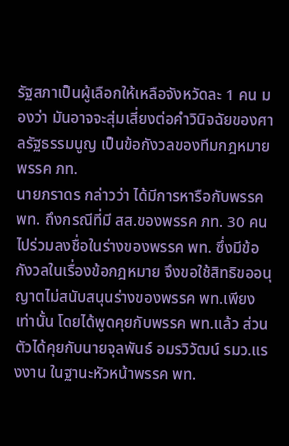รัฐสภาเป็นผู้เลือกให้เหลือจังหวัดละ 1 คน มองว่า มันอาจจะสุ่มเสี่ยงต่อคำวินิจฉัยของศาลรัฐธรรมนูญ เป็นข้อกังวลของทีมกฎหมายพรรค ภท.
นายภราดร กล่าวว่า ได้มีการหารือกับพรรค พท. ถึงกรณีที่มี สส.ของพรรค ภท. 30 คนไปร่วมลงชื่อในร่างของพรรค พท. ซึ่งมีข้อกังวลในเรื่องข้อกฎหมาย จึงขอใช้สิทธิขออนุญาตไม่สนับสนุนร่างของพรรค พท.เพียงเท่านั้น โดยได้พูดคุยกับพรรค พท.แล้ว ส่วนตัวได้คุยกับนายจุลพันธ์ อมรวิวัฒน์ รมว.แรงงาน ในฐานะหัวหน้าพรรค พท.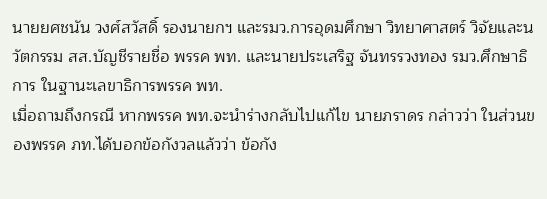นายยศชนัน วงศ์สวัสดิ์ รองนายกฯ และรมว.การอุดมศึกษา วิทยาศาสตร์ วิจัยและนวัตกรรม สส.บัญชีรายชื่อ พรรค พท. และนายประเสริฐ จันทรรวงทอง รมว.ศึกษาธิการ ในฐานะเลขาธิการพรรค พท.
เมื่อถามถึงกรณี หากพรรค พท.จะนำร่างกลับไปแก้ไข นายภราดร กล่าวว่า ในส่วนของพรรค ภท.ได้บอกข้อกังวลแล้วว่า ข้อกัง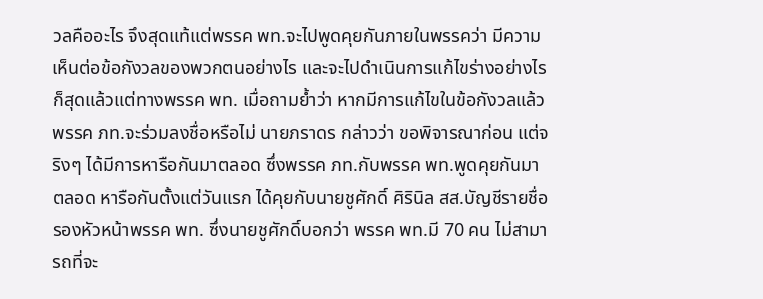วลคืออะไร จึงสุดแท้แต่พรรค พท.จะไปพูดคุยกันภายในพรรคว่า มีความเห็นต่อข้อกังวลของพวกตนอย่างไร และจะไปดำเนินการแก้ไขร่างอย่างไรก็สุดแล้วแต่ทางพรรค พท. เมื่อถามย้ำว่า หากมีการแก้ไขในข้อกังวลแล้ว พรรค ภท.จะร่วมลงชื่อหรือไม่ นายภราดร กล่าวว่า ขอพิจารณาก่อน แต่จริงๆ ได้มีการหารือกันมาตลอด ซึ่งพรรค ภท.กับพรรค พท.พูดคุยกันมาตลอด หารือกันตั้งแต่วันแรก ได้คุยกับนายชูศักดิ์ ศิรินิล สส.บัญชีรายชื่อ รองหัวหน้าพรรค พท. ซึ่งนายชูศักดิ์บอกว่า พรรค พท.มี 70 คน ไม่สามารถที่จะ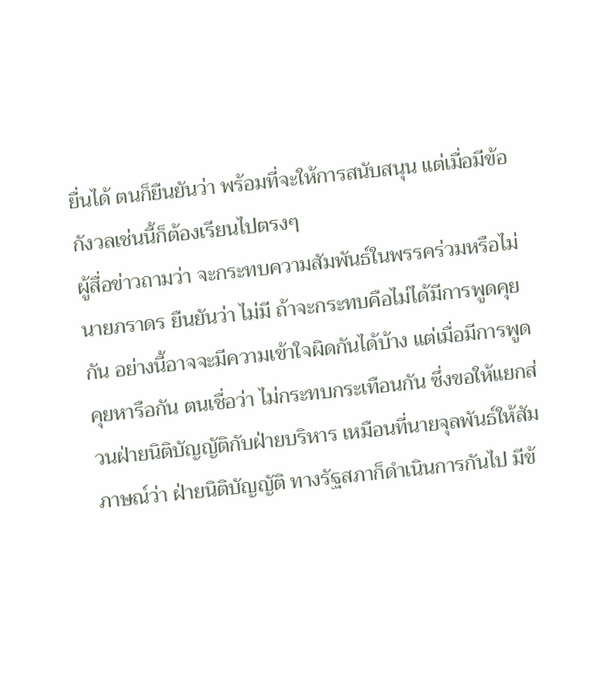ยื่นได้ ตนก็ยืนยันว่า พร้อมที่จะให้การสนับสนุน แต่เมื่อมีข้อกังวลเช่นนี้ก็ต้องเรียนไปตรงๆ
ผู้สื่อข่าวถามว่า จะกระทบความสัมพันธ์ในพรรคร่วมหรือไม่ นายภราดร ยืนยันว่า ไม่มี ถ้าจะกระทบคือไม่ได้มีการพูดคุยกัน อย่างนี้อาจจะมีความเข้าใจผิดกันได้บ้าง แต่เมื่อมีการพูดคุยหารือกัน ตนเชื่อว่า ไม่กระทบกระเทือนกัน ซึ่งขอให้แยกส่วนฝ่ายนิติบัญญัติกับฝ่ายบริหาร เหมือนที่นายจุลพันธ์ให้สัมภาษณ์ว่า ฝ่ายนิติบัญญัติ ทางรัฐสภาก็ดำเนินการกันไป มีข้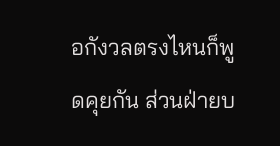อกังวลตรงไหนก็พูดคุยกัน ส่วนฝ่ายบ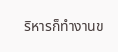ริหารก็ทำงานข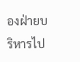องฝ่ายบริหารไป